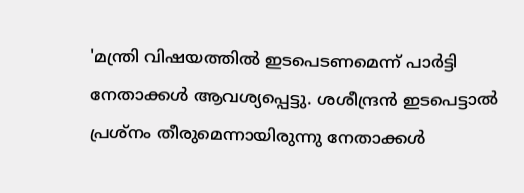'മന്ത്രി വിഷയത്തില്‍ ഇടപെടണമെന്ന് പാര്‍ട്ടി നേതാക്കള്‍ ആവശ്യപ്പെട്ടു. ശശീന്ദ്രന്‍ ഇടപെട്ടാല്‍ പ്രശ്നം തീരുമെന്നായിരുന്നു നേതാക്കള്‍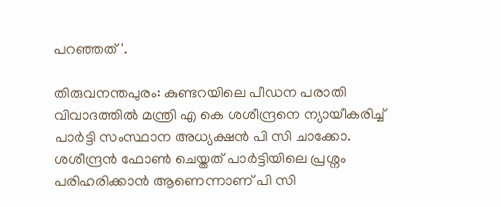പറഞ്ഞത്'.

തിരുവനന്തപുരം: കുണ്ടറയിലെ പീഡന പരാതി വിവാദത്തില്‍ മന്ത്രി എ കെ ശശീന്ദ്രനെ ന്യായീകരിച്ച് പാര്‍ട്ടി സംസ്ഥാന അധ്യക്ഷന്‍ പി സി ചാക്കോ. ശശീന്ദ്രന്‍ ഫോണ്‍ ചെയ്തത് പാര്‍ട്ടിയിലെ പ്രശ്നം പരിഹരിക്കാന്‍ ആണെന്നാണ് പി സി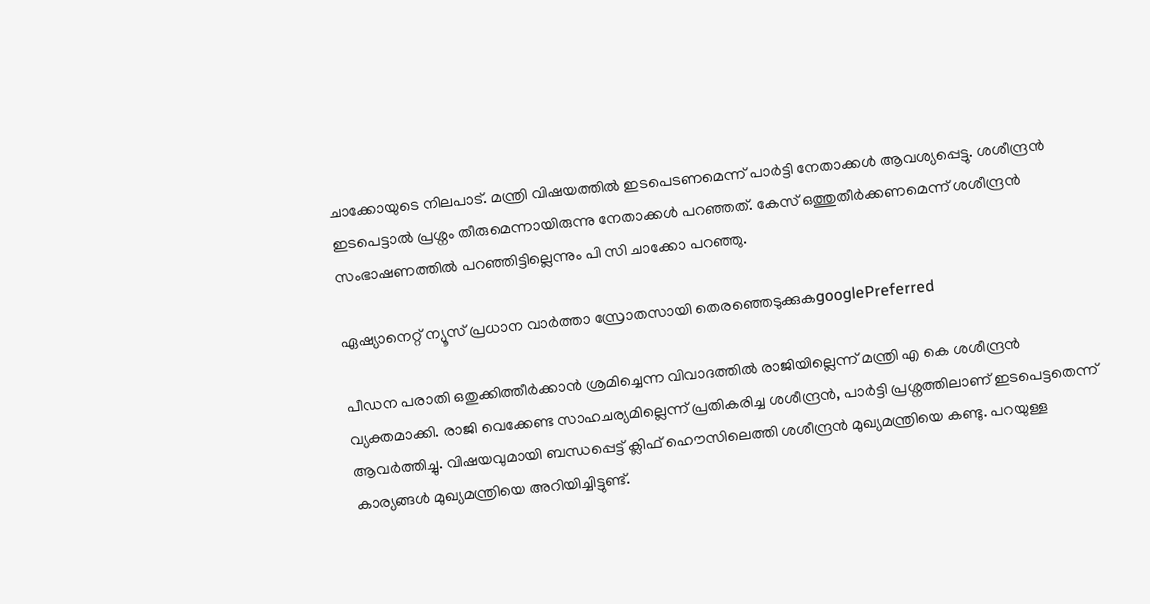ചാക്കോയുടെ നിലപാട്. മന്ത്രി വിഷയത്തില്‍ ഇടപെടണമെന്ന് പാര്‍ട്ടി നേതാക്കള്‍ ആവശ്യപ്പെട്ടു. ശശീന്ദ്രന്‍ ഇടപെട്ടാല്‍ പ്രശ്നം തീരുമെന്നായിരുന്നു നേതാക്കള്‍ പറഞ്ഞത്. കേസ് ഒത്തുതീര്‍ക്കണമെന്ന് ശശീന്ദ്രന്‍ സംഭാഷണത്തില്‍ പറഞ്ഞിട്ടില്ലെന്നും പി സി ചാക്കോ പറഞ്ഞു.

ഏഷ്യാനെറ്റ് ന്യൂസ് പ്രധാന വാർത്താ സ്രോതസായി തെരഞ്ഞെടുക്കുകgooglePreferred

പീഡന പരാതി ഒതുക്കിത്തീർക്കാൻ ശ്രമിച്ചെന്ന വിവാദത്തിൽ രാജിയില്ലെന്ന് മന്ത്രി എ കെ ശശീന്ദ്രൻ വ്യക്തമാക്കി. രാജി വെക്കേണ്ട സാഹചര്യമില്ലെന്ന് പ്രതികരിച്ച ശശീന്ദ്രന്‍, പാർട്ടി പ്രശ്നത്തിലാണ് ഇടപെട്ടതെന്ന് ആവർത്തിച്ചു. വിഷയവുമായി ബന്ധപ്പെട്ട് ക്ലിഫ് ഹൌസിലെത്തി ശശീന്ദ്രന്‍ മുഖ്യമന്ത്രിയെ കണ്ടു. പറയുള്ള കാര്യങ്ങള്‍ മുഖ്യമന്ത്രിയെ അറിയിച്ചിട്ടുണ്ട്.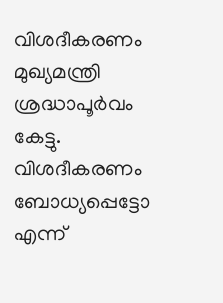വിശദീകരണം മുഖ്യമന്ത്രി ശ്രദ്ധാപൂര്‍വം കേട്ടു. വിശദീകരണം ബോധ്യപ്പെട്ടോ എന്ന്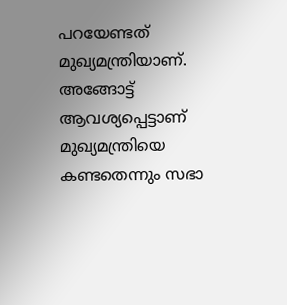പറയേണ്ടത് മുഖ്യമന്ത്രിയാണ്. അങ്ങോട്ട് ആവശ്യപ്പെട്ടാണ് മുഖ്യമന്ത്രിയെ കണ്ടതെന്നും സഭാ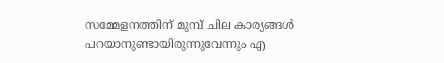സമ്മേളനത്തിന് മുമ്പ് ചില കാര്യങ്ങള്‍ പറയാനുണ്ടായിരുന്നുവേന്നും എ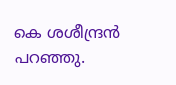കെ ശശീന്ദ്രന്‍ പറഞ്ഞു.